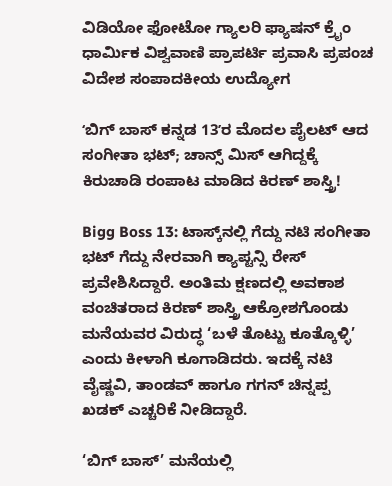ವಿಡಿಯೋ ಫೋಟೋ ಗ್ಯಾಲರಿ ಫ್ಯಾಷನ್ ಕ್ರೈಂ ಧಾರ್ಮಿಕ ವಿಶ್ವವಾಣಿ ಪ್ರಾಪರ್ಟಿ ಪ್ರವಾಸಿ ಪ್ರಪಂಚ ವಿದೇಶ ಸಂಪಾದಕೀಯ ಉದ್ಯೋಗ

ʻಬಿಗ್‌ ಬಾಸ್ ಕನ್ನಡ 13ʼರ ಮೊದಲ ಪೈಲಟ್ ಆದ ಸಂಗೀತಾ ಭಟ್; ಚಾನ್ಸ್‌ ಮಿಸ್‌ ಆಗಿದ್ದಕ್ಕೆ ಕಿರುಚಾಡಿ ರಂಪಾಟ ಮಾಡಿದ ಕಿರಣ್ ಶಾಸ್ತ್ರಿ!

Bigg Boss 13: ಟಾಸ್ಕ್‌ನಲ್ಲಿ ಗೆದ್ದು ನಟಿ ಸಂಗೀತಾ ಭಟ್ ಗೆದ್ದು ನೇರವಾಗಿ ಕ್ಯಾಪ್ಟನ್ಸಿ ರೇಸ್ ಪ್ರವೇಶಿಸಿದ್ದಾರೆ. ಅಂತಿಮ ಕ್ಷಣದಲ್ಲಿ ಅವಕಾಶ ವಂಚಿತರಾದ ಕಿರಣ್ ಶಾಸ್ತ್ರಿ ಆಕ್ರೋಶಗೊಂಡು ಮನೆಯವರ ವಿರುದ್ಧ ‘ಬಳೆ ತೊಟ್ಟು ಕೂತ್ಕೊಳ್ಳಿ’ ಎಂದು ಕೀಳಾಗಿ ಕೂಗಾಡಿದರು. ಇದಕ್ಕೆ ನಟಿ ವೈಷ್ಣವಿ, ತಾಂಡವ್ ಹಾಗೂ ಗಗನ್ ಚಿನ್ನಪ್ಪ ಖಡಕ್ ಎಚ್ಚರಿಕೆ ನೀಡಿದ್ದಾರೆ.

‘ಬಿಗ್ ಬಾಸ್’ ಮನೆಯಲ್ಲಿ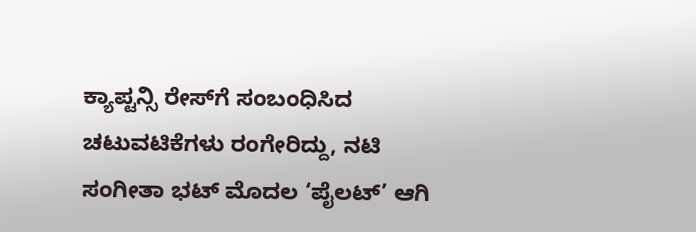ಕ್ಯಾಪ್ಟನ್ಸಿ ರೇಸ್‌ಗೆ ಸಂಬಂಧಿಸಿದ ಚಟುವಟಿಕೆಗಳು ರಂಗೇರಿದ್ದು, ನಟಿ ಸಂಗೀತಾ ಭಟ್ ಮೊದಲ ‘ಪೈಲಟ್’ ಆಗಿ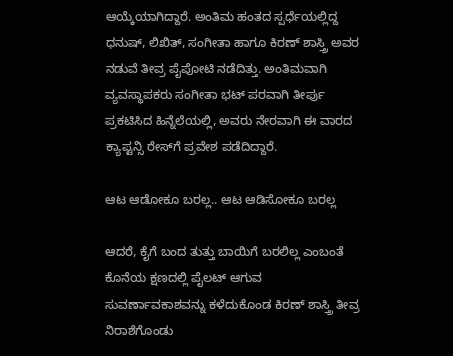ಆಯ್ಕೆಯಾಗಿದ್ದಾರೆ. ಅಂತಿಮ ಹಂತದ ಸ್ಪರ್ಧೆಯಲ್ಲಿದ್ದ ಧನುಷ್, ಲಿಖಿತ್, ಸಂಗೀತಾ ಹಾಗೂ ಕಿರಣ್ ಶಾಸ್ತ್ರಿ ಅವರ ನಡುವೆ ತೀವ್ರ ಪೈಪೋಟಿ ನಡೆದಿತ್ತು. ಅಂತಿಮವಾಗಿ ವ್ಯವಸ್ಥಾಪಕರು ಸಂಗೀತಾ ಭಟ್ ಪರವಾಗಿ ತೀರ್ಪು ಪ್ರಕಟಿಸಿದ ಹಿನ್ನೆಲೆಯಲ್ಲಿ, ಅವರು ನೇರವಾಗಿ ಈ ವಾರದ ಕ್ಯಾಪ್ಟನ್ಸಿ ರೇಸ್‌ಗೆ ಪ್ರವೇಶ ಪಡೆದಿದ್ದಾರೆ.

ಆಟ ಆಡೋಕೂ ಬರಲ್ಲ.. ಆಟ ಆಡಿಸೋಕೂ ಬರಲ್ಲ

ಆದರೆ, ಕೈಗೆ ಬಂದ ತುತ್ತು ಬಾಯಿಗೆ ಬರಲಿಲ್ಲ ಎಂಬಂತೆ ಕೊನೆಯ ಕ್ಷಣದಲ್ಲಿ ಪೈಲಟ್ ಆಗುವ ಸುವರ್ಣಾವಕಾಶವನ್ನು ಕಳೆದುಕೊಂಡ ಕಿರಣ್ ಶಾಸ್ತ್ರಿ ತೀವ್ರ ನಿರಾಶೆಗೊಂಡು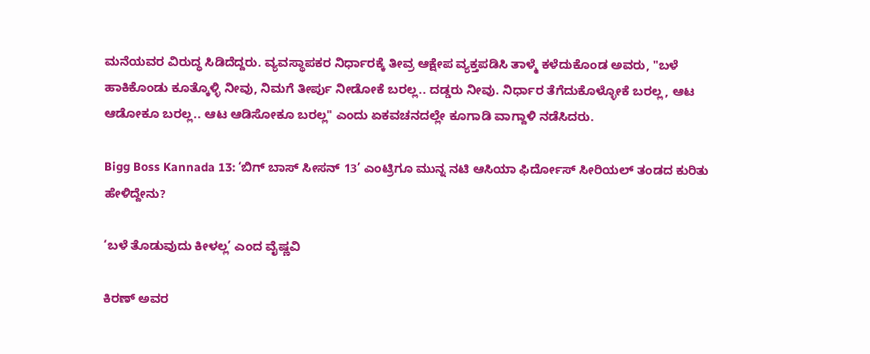ಮನೆಯವರ ವಿರುದ್ಧ ಸಿಡಿದೆದ್ದರು. ವ್ಯವಸ್ಥಾಪಕರ ನಿರ್ಧಾರಕ್ಕೆ ತೀವ್ರ ಆಕ್ಷೇಪ ವ್ಯಕ್ತಪಡಿಸಿ ತಾಳ್ಮೆ ಕಳೆದುಕೊಂಡ ಅವರು, "ಬಳೆ ಹಾಕಿಕೊಂಡು ಕೂತ್ಕೊಳ್ಳಿ ನೀವು, ನಿಮಗೆ ತೀರ್ಪು ನೀಡೋಕೆ ಬರಲ್ಲ.. ದಡ್ಡರು ನೀವು. ನಿರ್ಧಾರ ತೆಗೆದುಕೊಳ್ಳೋಕೆ ಬರಲ್ಲ, ಆಟ ಆಡೋಕೂ ಬರಲ್ಲ.. ಆಟ ಆಡಿಸೋಕೂ ಬರಲ್ಲ" ಎಂದು ಏಕವಚನದಲ್ಲೇ ಕೂಗಾಡಿ ವಾಗ್ದಾಳಿ ನಡೆಸಿದರು.

Bigg Boss Kannada 13: ‘ಬಿಗ್‌ ಬಾಸ್‌ ಸೀಸನ್‌ 13’ ಎಂಟ್ರಿಗೂ ಮುನ್ನ ನಟಿ ಆಸಿಯಾ ಫಿರ್ದೋಸ್ ಸೀರಿಯಲ್‌ ತಂಡದ ಕುರಿತು ಹೇಳಿದ್ದೇನು?

‘ಬಳೆ ತೊಡುವುದು ಕೀಳಲ್ಲ’ ಎಂದ ವೈಷ್ಣವಿ

ಕಿರಣ್ ಅವರ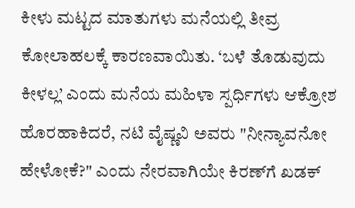ಕೀಳು ಮಟ್ಟದ ಮಾತುಗಳು ಮನೆಯಲ್ಲಿ ತೀವ್ರ ಕೋಲಾಹಲಕ್ಕೆ ಕಾರಣವಾಯಿತು. ‘ಬಳೆ ತೊಡುವುದು ಕೀಳಲ್ಲ’ ಎಂದು ಮನೆಯ ಮಹಿಳಾ ಸ್ಪರ್ಧಿಗಳು ಆಕ್ರೋಶ ಹೊರಹಾಕಿದರೆ, ನಟಿ ವೈಷ್ಣವಿ ಅವರು "ನೀನ್ಯಾವನೋ ಹೇಳೋಕೆ?" ಎಂದು ನೇರವಾಗಿಯೇ ಕಿರಣ್‌ಗೆ ಖಡಕ್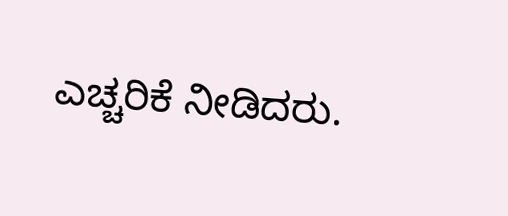ಎಚ್ಚರಿಕೆ ನೀಡಿದರು.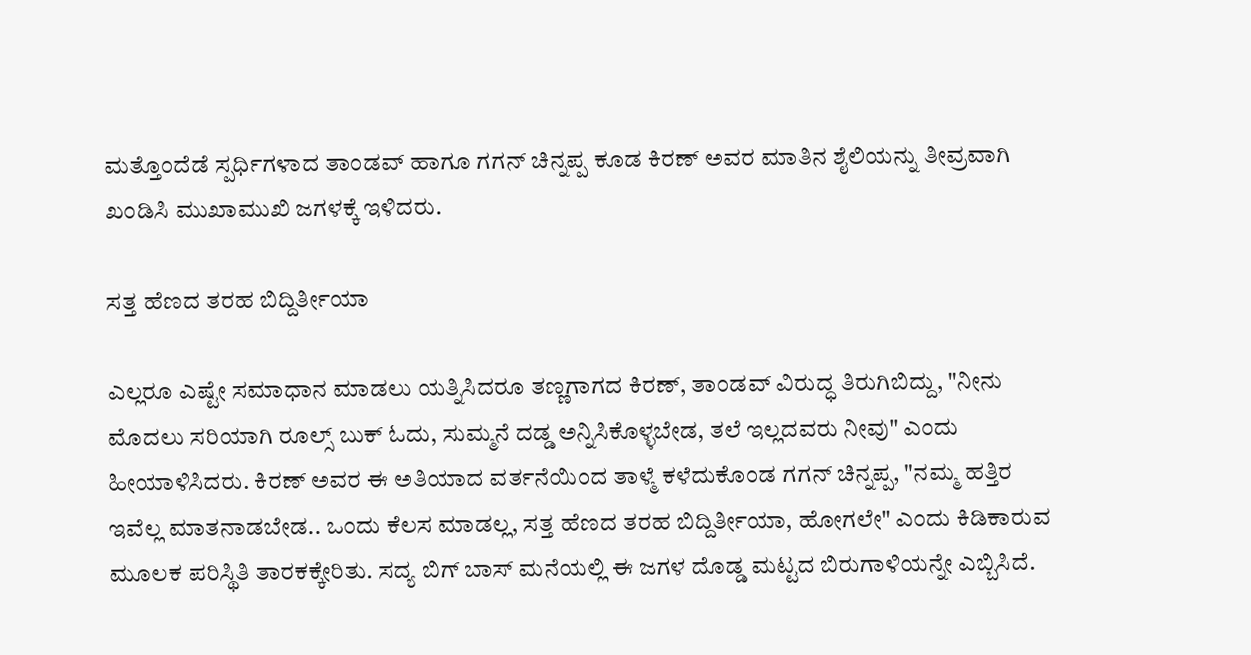ಮತ್ತೊಂದೆಡೆ ಸ್ಪರ್ಧಿಗಳಾದ ತಾಂಡವ್ ಹಾಗೂ ಗಗನ್ ಚಿನ್ನಪ್ಪ ಕೂಡ ಕಿರಣ್ ಅವರ ಮಾತಿನ ಶೈಲಿಯನ್ನು ತೀವ್ರವಾಗಿ ಖಂಡಿಸಿ ಮುಖಾಮುಖಿ ಜಗಳಕ್ಕೆ ಇಳಿದರು.

ಸತ್ತ ಹೆಣದ ತರಹ ಬಿದ್ದಿರ್ತೀಯಾ

ಎಲ್ಲರೂ ಎಷ್ಟೇ ಸಮಾಧಾನ ಮಾಡಲು ಯತ್ನಿಸಿದರೂ ತಣ್ಣಗಾಗದ ಕಿರಣ್, ತಾಂಡವ್ ವಿರುದ್ಧ ತಿರುಗಿಬಿದ್ದು, "ನೀನು ಮೊದಲು ಸರಿಯಾಗಿ ರೂಲ್ಸ್‌ ಬುಕ್ ಓದು, ಸುಮ್ಮನೆ ದಡ್ಡ ಅನ್ನಿಸಿಕೊಳ್ಳಬೇಡ, ತಲೆ ಇಲ್ಲದವರು ನೀವು" ಎಂದು ಹೀಯಾಳಿಸಿದರು. ಕಿರಣ್ ಅವರ ಈ ಅತಿಯಾದ ವರ್ತನೆಯಿಂದ ತಾಳ್ಮೆ ಕಳೆದುಕೊಂಡ ಗಗನ್ ಚಿನ್ನಪ್ಪ, "ನಮ್ಮ ಹತ್ತಿರ ಇವೆಲ್ಲ ಮಾತನಾಡಬೇಡ.. ಒಂದು ಕೆಲಸ ಮಾಡಲ್ಲ, ಸತ್ತ ಹೆಣದ ತರಹ ಬಿದ್ದಿರ್ತೀಯಾ, ಹೋಗಲೇ" ಎಂದು ಕಿಡಿಕಾರುವ ಮೂಲಕ ಪರಿಸ್ಥಿತಿ ತಾರಕಕ್ಕೇರಿತು. ಸದ್ಯ ಬಿಗ್‌ ಬಾಸ್ ಮನೆಯಲ್ಲಿ ಈ ಜಗಳ ದೊಡ್ಡ ಮಟ್ಟದ ಬಿರುಗಾಳಿಯನ್ನೇ ಎಬ್ಬಿಸಿದೆ.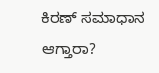ಕಿರಣ್‌ ಸಮಾಧಾನ ಆಗ್ತಾರಾ?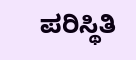ಪರಿಸ್ಥಿತಿ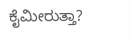ಕೈಮೀರುತ್ತಾ?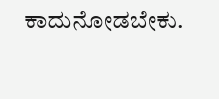ಕಾದುನೋಡಬೇಕು.